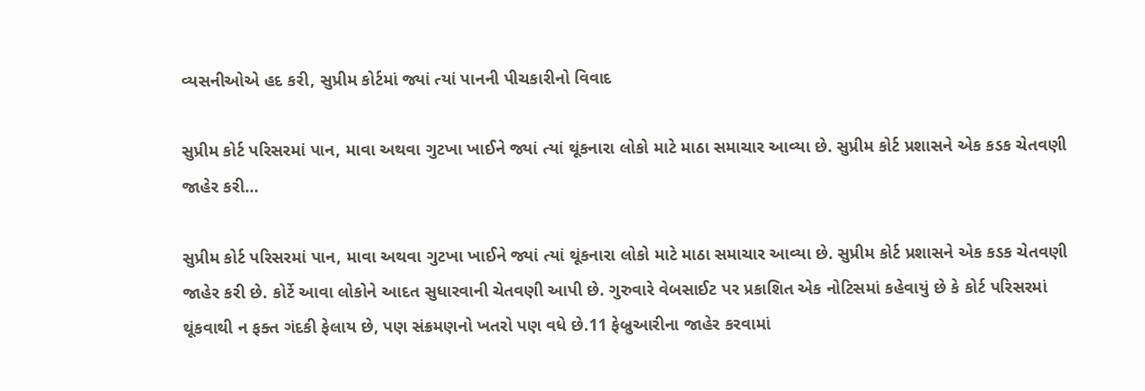વ્યસનીઓએ હદ કરી, સુપ્રીમ કોર્ટમાં જ્યાં ત્યાં પાનની પીચકારીનો વિવાદ

સુપ્રીમ કોર્ટ પરિસરમાં પાન, માવા અથવા ગુટખા ખાઈને જ્યાં ત્યાં થૂંકનારા લોકો માટે માઠા સમાચાર આવ્યા છે. સુપ્રીમ કોર્ટ પ્રશાસને એક કડક ચેતવણી જાહેર કરી…

સુપ્રીમ કોર્ટ પરિસરમાં પાન, માવા અથવા ગુટખા ખાઈને જ્યાં ત્યાં થૂંકનારા લોકો માટે માઠા સમાચાર આવ્યા છે. સુપ્રીમ કોર્ટ પ્રશાસને એક કડક ચેતવણી જાહેર કરી છે. કોર્ટે આવા લોકોને આદત સુધારવાની ચેતવણી આપી છે. ગુરુવારે વેબસાઈટ પર પ્રકાશિત એક નોટિસમાં કહેવાયું છે કે કોર્ટ પરિસરમાં થૂંકવાથી ન ફક્ત ગંદકી ફેલાય છે, પણ સંક્રમણનો ખતરો પણ વધે છે.11 ફેબ્રુઆરીના જાહેર કરવામાં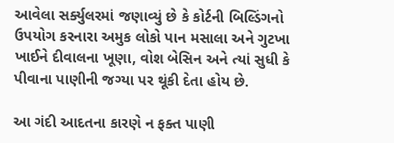આવેલા સર્ક્યુલરમાં જણાવ્યું છે કે કોર્ટની બિલ્ડિંગનો ઉપયોગ કરનારા અમુક લોકો પાન મસાલા અને ગુટખા ખાઈને દીવાલના ખૂણા, વોશ બેસિન અને ત્યાં સુધી કે પીવાના પાણીની જગ્યા પર થૂંકી દેતા હોય છે.

આ ગંદી આદતના કારણે ન ફક્ત પાણી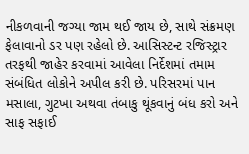નીકળવાની જગ્યા જામ થઈ જાય છે, સાથે સંક્રમણ ફેલાવાનો ડર પણ રહેલો છે. આસિસ્ટન્ટ રજિસ્ટ્રાર તરફથી જાહેર કરવામાં આવેલા નિર્દેશમાં તમામ સંબંધિત લોકોને અપીલ કરી છે. પરિસરમાં પાન મસાલા, ગુટખા અથવા તંબાકુ થૂંકવાનું બંધ કરો અને સાફ સફાઈ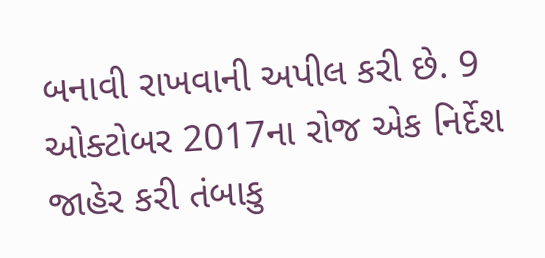બનાવી રાખવાની અપીલ કરી છે. 9 ઓક્ટોબર 2017ના રોજ એક નિર્દેશ જાહેર કરી તંબાકુ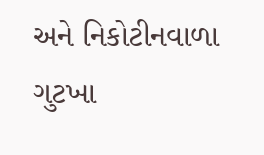અને નિકોટીનવાળા ગુટખા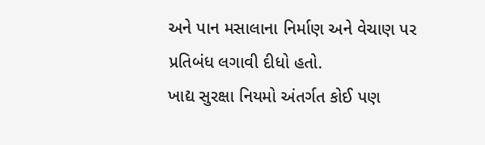અને પાન મસાલાના નિર્માણ અને વેચાણ પર પ્રતિબંધ લગાવી દીધો હતો.
ખાદ્ય સુરક્ષા નિયમો અંતર્ગત કોઈ પણ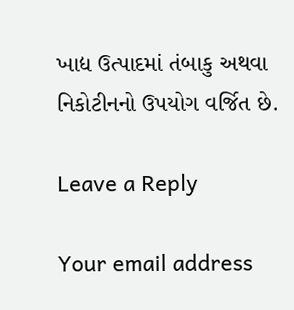ખાદ્ય ઉત્પાદમાં તંબાકુ અથવા નિકોટીનનો ઉપયોગ વર્જિત છે.

Leave a Reply

Your email address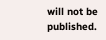will not be published.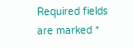Required fields are marked *